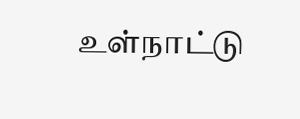உள்நாட்டு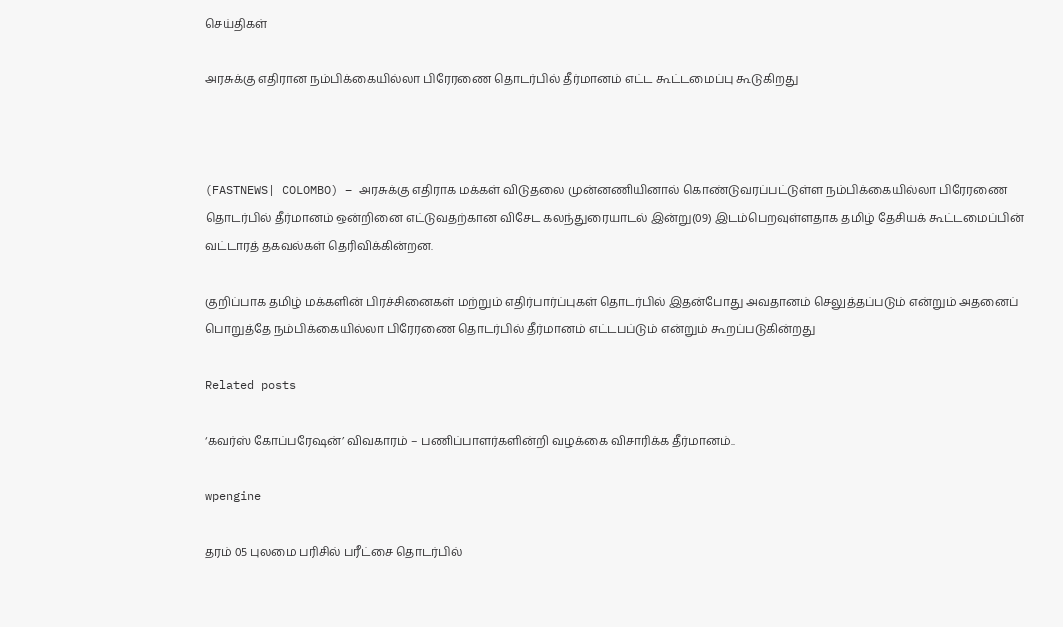செய்திகள்

அரசுக்கு எதிரான நம்பிக்கையில்லா பிரேரணை தொடர்பில் தீர்மானம் எட்ட கூட்டமைப்பு கூடுகிறது



(FASTNEWS| COLOMBO) – அரசுக்கு எதிராக மக்கள் விடுதலை முன்னணியினால் கொண்டுவரப்பட்டுள்ள நம்பிக்கையில்லா பிரேரணை தொடர்பில் தீர்மானம் ஒன்றினை எட்டுவதற்கான விசேட கலந்துரையாடல் இன்று(09) இடம்பெறவுள்ளதாக தமிழ் தேசியக் கூட்டமைப்பின் வட்டாரத் தகவல்கள் தெரிவிக்கின்றன.

குறிப்பாக தமிழ் மக்களின் பிரச்சினைகள் மற்றும் எதிர்பார்ப்புகள் தொடர்பில் இதன்போது அவதானம் செலுத்தப்படும் என்றும் அதனைப் பொறுத்தே நம்பிக்கையில்லா பிரேரணை தொடர்பில் தீர்மானம் எட்டபப்டும் என்றும் கூறப்படுகின்றது

Related posts

‘கவர்ஸ் கோப்பரேஷன்’ விவகாரம் – பணிப்பாளர்களின்றி வழக்கை விசாரிக்க தீர்மானம்..

wpengine

தரம் 05 புலமை பரிசில் பரீட்சை தொடர்பில்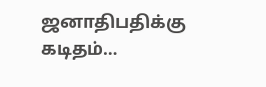ஜனாதிபதிக்கு கடிதம்…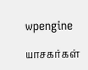wpengine

யாசகர்கள்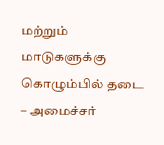மற்றும் மாடுகளுக்கு கொழும்பில் தடை – அமைச்சர்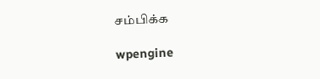சம்பிக்க

wpengine